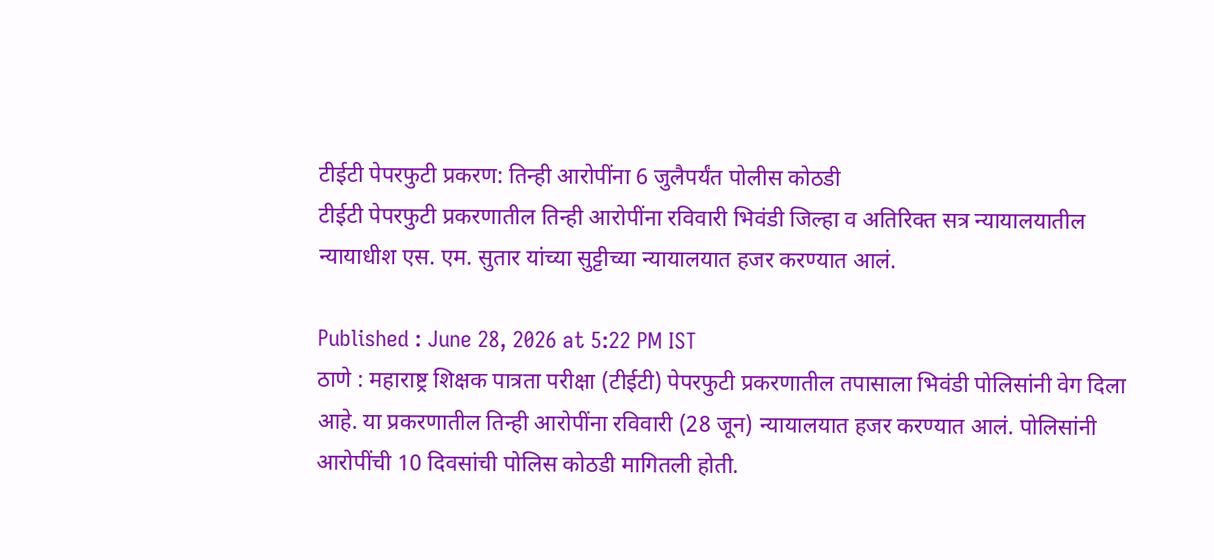टीईटी पेपरफुटी प्रकरण: तिन्ही आरोपींना 6 जुलैपर्यंत पोलीस कोठडी
टीईटी पेपरफुटी प्रकरणातील तिन्ही आरोपींना रविवारी भिवंडी जिल्हा व अतिरिक्त सत्र न्यायालयातील न्यायाधीश एस. एम. सुतार यांच्या सुट्टीच्या न्यायालयात हजर करण्यात आलं.

Published : June 28, 2026 at 5:22 PM IST
ठाणे : महाराष्ट्र शिक्षक पात्रता परीक्षा (टीईटी) पेपरफुटी प्रकरणातील तपासाला भिवंडी पोलिसांनी वेग दिला आहे. या प्रकरणातील तिन्ही आरोपींना रविवारी (28 जून) न्यायालयात हजर करण्यात आलं. पोलिसांनी आरोपींची 10 दिवसांची पोलिस कोठडी मागितली होती.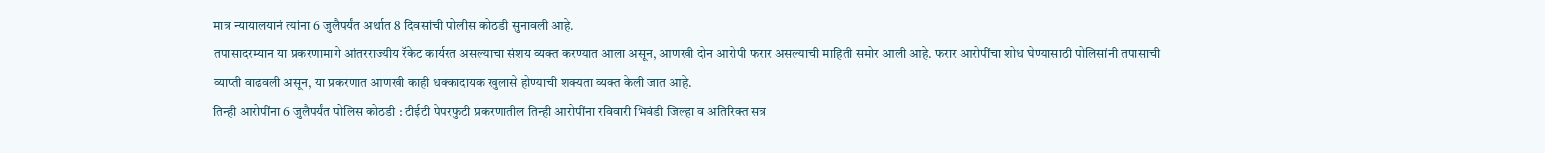मात्र न्यायालयानं त्यांना 6 जुलैपर्यंत अर्थात 8 दिवसांची पोलीस कोठडी सुनावली आहे.
तपासादरम्यान या प्रकरणामागे आंतरराज्यीय रॅकेट कार्यरत असल्याचा संशय व्यक्त करण्यात आला असून, आणखी दोन आरोपी फरार असल्याची माहिती समोर आली आहे. फरार आरोपींचा शोध घेण्यासाठी पोलिसांनी तपासाची व्याप्ती वाढवली असून, या प्रकरणात आणखी काही धक्कादायक खुलासे होण्याची शक्यता व्यक्त केली जात आहे.
तिन्ही आरोपींना 6 जुलैपर्यंत पोलिस कोठडी : टीईटी पेपरफुटी प्रकरणातील तिन्ही आरोपींना रविवारी भिवंडी जिल्हा व अतिरिक्त सत्र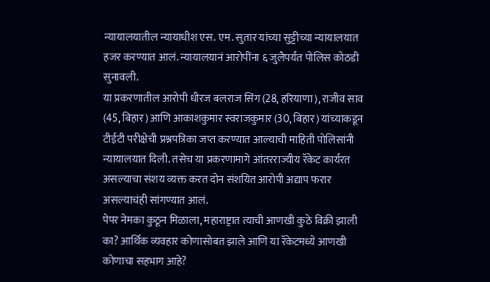न्यायालयातील न्यायाधीश एस. एम. सुतार यांच्या सुट्टीच्या न्यायालयात हजर करण्यात आलं. न्यायालयानं आरोपींना ६ जुलैपर्यंत पोलिस कोठडी सुनावली.
या प्रकरणातील आरोपी धीरज बलराज सिंग (28, हरियाणा), राजीव साव (45, बिहार) आणि आकाशकुमार स्वराजकुमार (30, बिहार) यांच्याकडून टीईटी परीक्षेची प्रश्नपत्रिका जप्त करण्यात आल्याची माहिती पोलिसांनी न्यायालयात दिली. तसेच या प्रकरणामागे आंतरराज्यीय रॅकेट कार्यरत असल्याचा संशय व्यक्त करत दोन संशयित आरोपी अद्याप फरार असल्याचंही सांगण्यात आलं.
पेपर नेमका कुठून मिळाला, महाराष्ट्रात त्याची आणखी कुठे विक्री झाली का? आर्थिक व्यवहार कोणासोबत झाले आणि या रॅकेटमध्ये आणखी कोणाचा सहभाग आहे?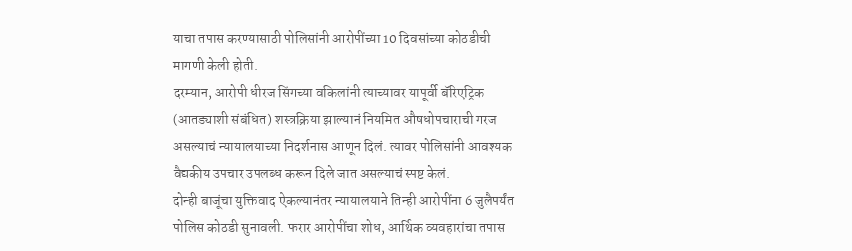याचा तपास करण्यासाठी पोलिसांनी आरोपींच्या 10 दिवसांच्या कोठडीची मागणी केली होती.
दरम्यान, आरोपी धीरज सिंगच्या वकिलांनी त्याच्यावर यापूर्वी बॅरिएट्रिक (आतड्याशी संबंधित) शस्त्रक्रिया झाल्यानं नियमित औषधोपचाराची गरज असल्याचं न्यायालयाच्या निदर्शनास आणून दिलं. त्यावर पोलिसांनी आवश्यक वैद्यकीय उपचार उपलब्ध करून दिले जात असल्याचं स्पष्ट केलं.
दोन्ही बाजूंचा युक्तिवाद ऐकल्यानंतर न्यायालयाने तिन्ही आरोपींना 6 जुलैपर्यंत पोलिस कोठडी सुनावली. फरार आरोपींचा शोध, आर्थिक व्यवहारांचा तपास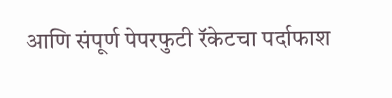आणि संपूर्ण पेपरफुटी रॅकेटचा पर्दाफाश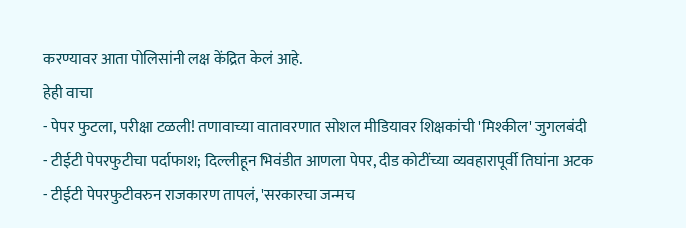करण्यावर आता पोलिसांनी लक्ष केंद्रित केलं आहे.
हेही वाचा
- पेपर फुटला, परीक्षा टळली! तणावाच्या वातावरणात सोशल मीडियावर शिक्षकांची 'मिश्कील' जुगलबंदी
- टीईटी पेपरफुटीचा पर्दाफाश; दिल्लीहून भिवंडीत आणला पेपर, दीड कोटींच्या व्यवहारापूर्वी तिघांना अटक
- टीईटी पेपरफुटीवरुन राजकारण तापलं, 'सरकारचा जन्मच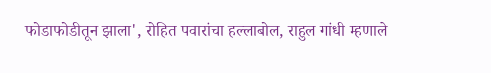फोडाफोडीतून झाला', रोहित पवारांचा हल्लाबोल, राहुल गांधी म्हणाले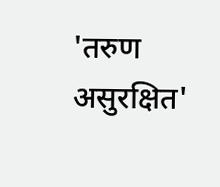'तरुण असुरक्षित'